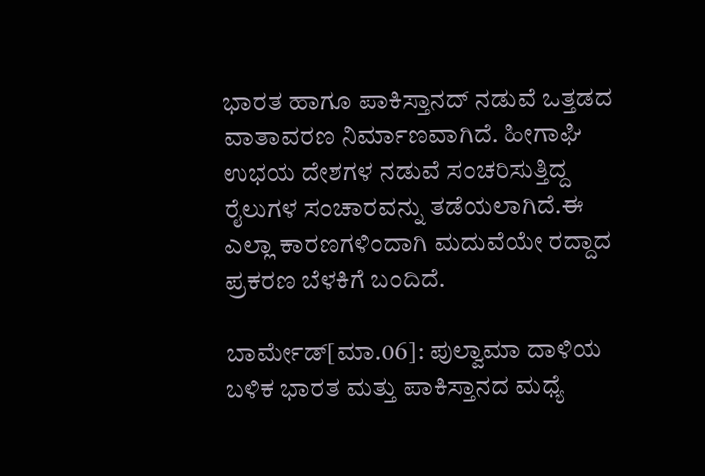ಭಾರತ ಹಾಗೂ ಪಾಕಿಸ್ತಾನದ್ ನಡುವೆ ಒತ್ತಡದ ವಾತಾವರಣ ನಿರ್ಮಾಣವಾಗಿದೆ. ಹೀಗಾಘಿ ಉಭಯ ದೇಶಗಳ ನಡುವೆ ಸಂಚರಿಸುತ್ತಿದ್ದ ರೈಲುಗಳ ಸಂಚಾರವನ್ನು ತಡೆಯಲಾಗಿದೆ.ಈ ಎಲ್ಲಾ ಕಾರಣಗಳಿಂದಾಗಿ ಮದುವೆಯೇ ರದ್ದಾದ ಪ್ರಕರಣ ಬೆಳಕಿಗೆ ಬಂದಿದೆ.

ಬಾರ್ಮೇಡ್‌[ಮಾ.06]: ಪುಲ್ವಾಮಾ ದಾಳಿಯ ಬಳಿಕ ಭಾರತ ಮತ್ತು ಪಾಕಿಸ್ತಾನದ ಮಧ್ಯೆ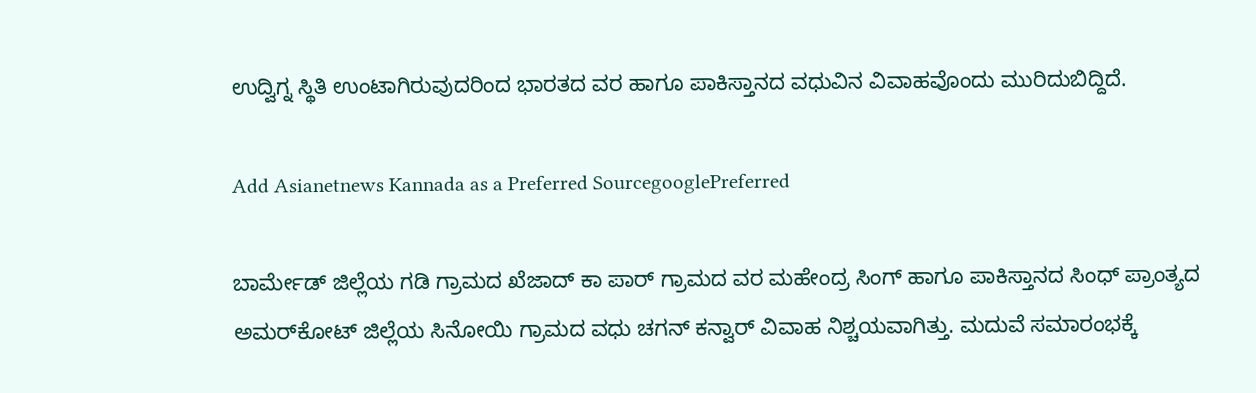ಉದ್ವಿಗ್ನ ಸ್ಥಿತಿ ಉಂಟಾಗಿರುವುದರಿಂದ ಭಾರತದ ವರ ಹಾಗೂ ಪಾಕಿಸ್ತಾನದ ವಧುವಿನ ವಿವಾಹವೊಂದು ಮುರಿದುಬಿದ್ದಿದೆ.

Add Asianetnews Kannada as a Preferred SourcegooglePreferred

ಬಾರ್ಮೇಡ್‌ ಜಿಲ್ಲೆಯ ಗಡಿ ಗ್ರಾಮದ ಖೆಜಾದ್‌ ಕಾ ಪಾರ್‌ ಗ್ರಾಮದ ವರ ಮಹೇಂದ್ರ ಸಿಂಗ್‌ ಹಾಗೂ ಪಾಕಿಸ್ತಾನದ ಸಿಂಧ್‌ ಪ್ರಾಂತ್ಯದ ಅಮರ್‌ಕೋಟ್‌ ಜಿಲ್ಲೆಯ ಸಿನೋಯಿ ಗ್ರಾಮದ ವಧು ಚಗನ್‌ ಕನ್ವಾರ್‌ ವಿವಾಹ ನಿಶ್ಚಯವಾಗಿತ್ತು. ಮದುವೆ ಸಮಾರಂಭಕ್ಕೆ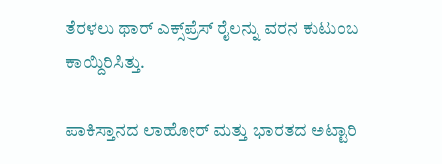ತೆರಳಲು ಥಾರ್‌ ಎಕ್ಸ್‌ಪ್ರೆಸ್‌ ರೈಲನ್ನು ವರನ ಕುಟುಂಬ ಕಾಯ್ದಿರಿಸಿತ್ತು.

ಪಾಕಿಸ್ತಾನದ ಲಾಹೋರ್‌ ಮತ್ತು ಭಾರತದ ಅಟ್ಟಾರಿ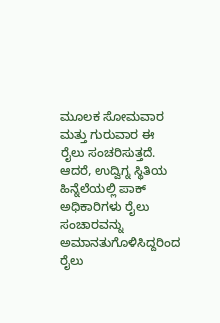ಮೂಲಕ ಸೋಮವಾರ ಮತ್ತು ಗುರುವಾರ ಈ ರೈಲು ಸಂಚರಿಸುತ್ತದೆ. ಆದರೆ, ಉದ್ವಿಗ್ನ ಸ್ಥಿತಿಯ ಹಿನ್ನೆಲೆಯಲ್ಲಿ ಪಾಕ್‌ ಅಧಿಕಾರಿಗಳು ರೈಲು ಸಂಚಾರವನ್ನು ಅಮಾನತುಗೊಳಿಸಿದ್ದರಿಂದ ರೈಲು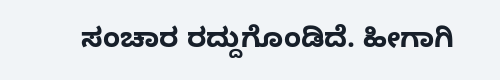ಸಂಚಾರ ರದ್ದುಗೊಂಡಿದೆ. ಹೀಗಾಗಿ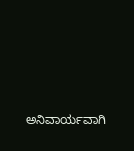ಅನಿವಾರ್ಯವಾಗಿ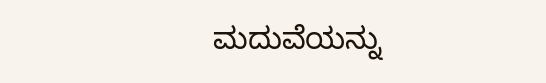ಮದುವೆಯನ್ನು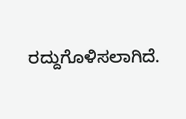ರದ್ದುಗೊಳಿಸಲಾಗಿದೆ.